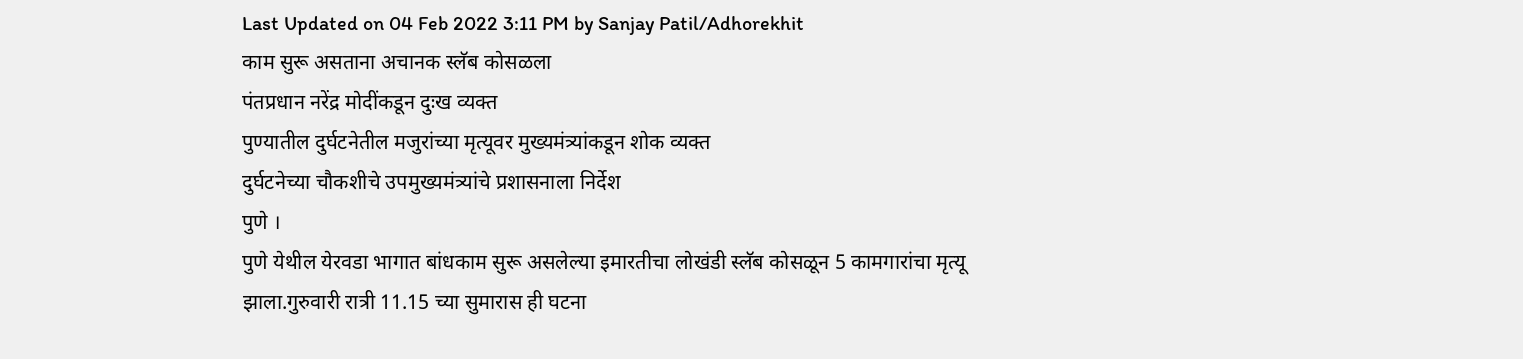Last Updated on 04 Feb 2022 3:11 PM by Sanjay Patil/Adhorekhit
काम सुरू असताना अचानक स्लॅब कोसळला
पंतप्रधान नरेंद्र मोदींकडून दुःख व्यक्त
पुण्यातील दुर्घटनेतील मजुरांच्या मृत्यूवर मुख्यमंत्र्यांकडून शोक व्यक्त
दुर्घटनेच्या चौकशीचे उपमुख्यमंत्र्यांचे प्रशासनाला निर्देश
पुणे ।
पुणे येथील येरवडा भागात बांधकाम सुरू असलेल्या इमारतीचा लोखंडी स्लॅब कोसळून 5 कामगारांचा मृत्यू झाला.गुरुवारी रात्री 11.15 च्या सुमारास ही घटना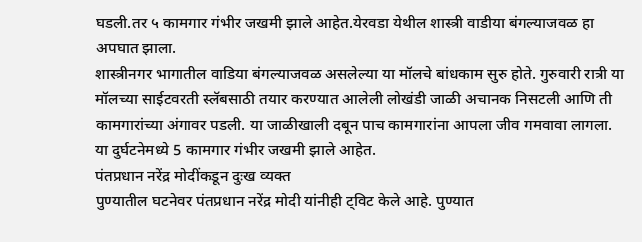घडली.तर ५ कामगार गंभीर जखमी झाले आहेत.येरवडा येथील शास्त्री वाडीया बंगल्याजवळ हा अपघात झाला.
शास्त्रीनगर भागातील वाडिया बंगल्याजवळ असलेल्या या मॉलचे बांधकाम सुरु होते. गुरुवारी रात्री या मॉलच्या साईटवरती स्लॅबसाठी तयार करण्यात आलेली लोखंडी जाळी अचानक निसटली आणि ती कामगारांच्या अंगावर पडली. या जाळीखाली दबून पाच कामगारांना आपला जीव गमवावा लागला. या दुर्घटनेमध्ये 5 कामगार गंभीर जखमी झाले आहेत.
पंतप्रधान नरेंद्र मोदींकडून दुःख व्यक्त
पुण्यातील घटनेवर पंतप्रधान नरेंद्र मोदी यांनीही ट्विट केले आहे. पुण्यात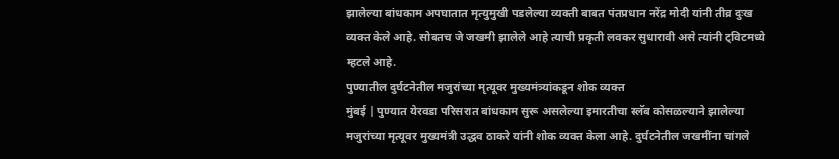झालेल्या बांधकाम अपघातात मृत्युमुखी पडलेल्या व्यक्ती बाबत पंतप्रधान नरेंद्र मोदी यांनी तीव्र दुःख व्यक्त केले आहे. सोबतच जे जखमी झालेले आहे त्याची प्रकृती लवकर सुधारावी असे त्यांनी ट्विटमध्ये म्हटले आहे.
पुण्यातील दुर्घटनेतील मजुरांच्या मृत्यूवर मुख्यमंत्र्यांकडून शोक व्यक्त
मुंबई | पुण्यात येरवडा परिसरात बांधकाम सुरू असलेल्या इमारतीचा स्लॅब कोसळल्याने झालेल्या मजुरांच्या मृत्यूवर मुख्यमंत्री उद्धव ठाकरे यांनी शोक व्यक्त केला आहे. दुर्घटनेतील जखमींना चांगले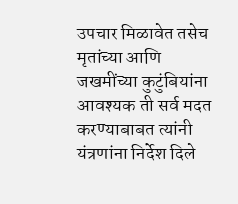उपचार मिळावेत तसेच मृतांच्या आणि जखमींच्या कुटुंबियांना आवश्यक ती सर्व मदत करण्याबाबत त्यांनी यंत्रणांना निर्देश दिले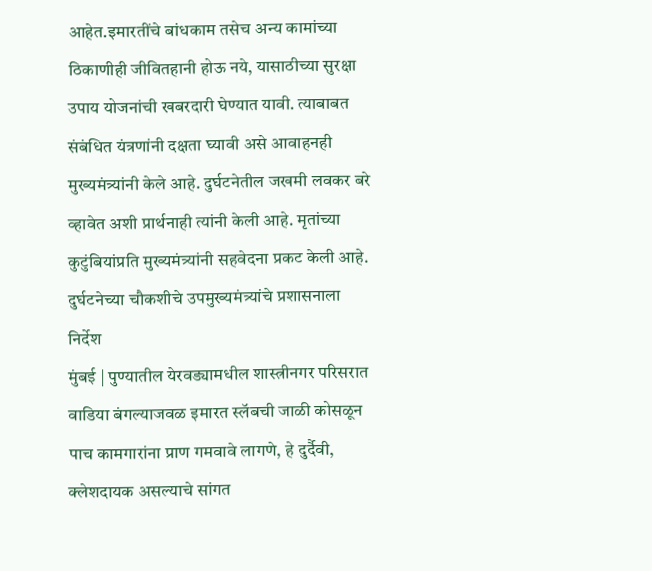आहेत.इमारतींचे बांधकाम तसेच अन्य कामांच्या ठिकाणीही जीवितहानी होऊ नये, यासाठीच्या सुरक्षा उपाय योजनांची खबरदारी घेण्यात यावी. त्याबाबत संबंधित यंत्रणांनी दक्षता घ्यावी असे आवाहनही मुख्यमंत्र्यांनी केले आहे. दुर्घटनेतील जखमी लवकर बरे व्हावेत अशी प्रार्थनाही त्यांनी केली आहे. मृतांच्या कुटुंबियांप्रति मुख्यमंत्र्यांनी सहवेदना प्रकट केली आहे.
दुर्घटनेच्या चौकशीचे उपमुख्यमंत्र्यांचे प्रशासनाला निर्देश
मुंबई | पुण्यातील येरवड्यामधील शास्त्रीनगर परिसरात वाडिया बंगल्याजवळ इमारत स्लॅबची जाळी कोसळून पाच कामगारांना प्राण गमवावे लागणे, हे दुर्दैवी, क्लेशदायक असल्याचे सांगत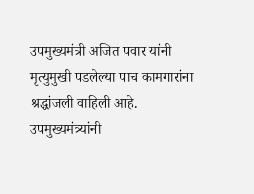उपमुख्यमंत्री अजित पवार यांनी मृत्युमुखी पडलेल्या पाच कामगारांना श्रद्धांजली वाहिली आहे. उपमुख्यमंत्र्यांनी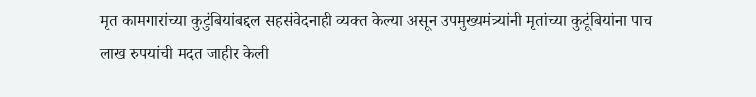मृत कामगारांच्या कुटुंबियांबद्दल सहसंवेदनाही व्यक्त केल्या असून उपमुख्यमंत्र्यांनी मृतांच्या कुटूंबियांना पाच लाख रुपयांची मदत जाहीर केली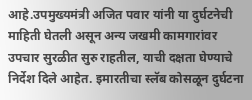आहे.उपमुख्यमंत्री अजित पवार यांनी या दुर्घटनेची माहिती घेतली असून अन्य जखमी कामगारांवर उपचार सुरळीत सुरु राहतील, याची दक्षता घेण्याचे निर्देश दिले आहेत. इमारतीचा स्लॅब कोसळून दुर्घटना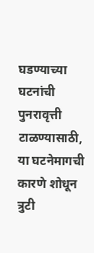घडण्याच्या घटनांची पुनरावृत्ती टाळण्यासाठी, या घटनेमागची कारणे शोधून त्रुटी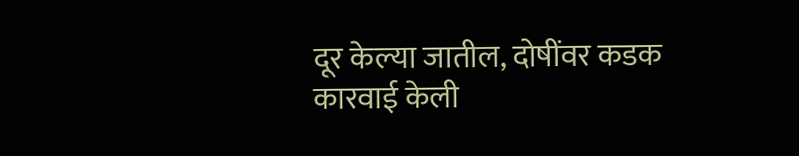दूर केल्या जातील, दोषींवर कडक कारवाई केली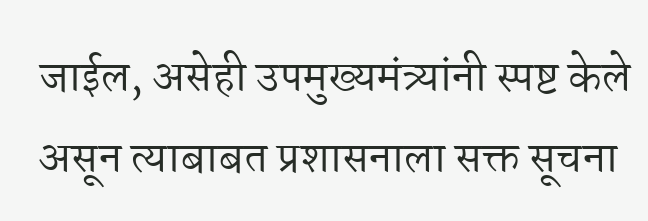जाईल, असेही उपमुख्यमंत्र्यांनी स्पष्ट केले असून त्याबाबत प्रशासनाला सक्त सूचना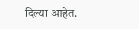दिल्या आहेत.